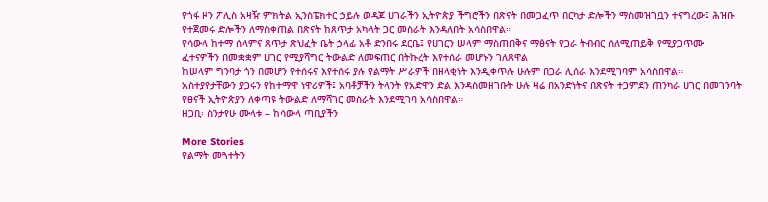የጎፋ ዞን ፖሊስ አዛዥ ምክትል ኢንስፔክተር ኃይሉ ወዳጆ ሀገራችን ኢትዮጵያ ችግሮችን በጽናት በመጋፈጥ በርካታ ድሎችን ማስመዝገቧን ተናግረው፤ ሕዝቡ የተጀመሩ ድሎችን ለማስቀጠል በጽናት ከጸጥታ አካላት ጋር መስራት እንዳለበት አሳስበዋል።
የሳውላ ከተማ ሰላምና ጸጥታ ጽህፈት ቤት ኃላፊ አቶ ድንበሩ ደርቤ፤ የሀገርን ሠላም ማስጠበቅና ማፅናት የጋራ ትብብር ሰለሚጠይቅ የሚያጋጥሙ ፈተናዎችን በመቋቋም ሀገር የሚያሻግር ትውልድ ለመፍጠር በትኩረት እየተሰራ መሆኑን ገለጸዋል
ከሠላም ግንባታ ጎን በመሆን የተሰሩና እየተሰሩ ያሉ የልማት ሥራዎች በዘላቂነት እንዲቀጥሉ ሁሉም በጋራ ሊሰራ እንደሚገባም አሳስበዋል።
አስተያየታቸውን ያጋሩን የከተማዋ ነዋሪዎች፤ አባቶቻችን ትላንት የአድዋን ድል እንዳስመዘገቡት ሁሉ ዛሬ በአንድነትና በጽናት ተጋምደን ጠንካራ ሀገር በመገንባት የፀናች ኢትዮጵያን ለቀጣዩ ትውልድ ለማሻገር መስራት እንደሚገባ አሳስበዋል።
ዘጋቢ፡ ስንታየሁ ሙላቱ – ከሳውላ ጣቢያችን

More Stories
የልማት መጓተትን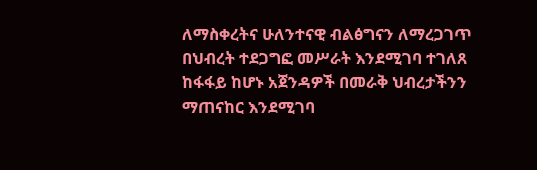ለማስቀረትና ሁለንተናዊ ብልፅግናን ለማረጋገጥ በህብረት ተደጋግፎ መሥራት እንደሚገባ ተገለጸ
ከፋፋይ ከሆኑ አጀንዳዎች በመራቅ ህብረታችንን ማጠናከር እንደሚገባ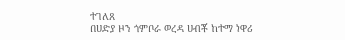ተገለጸ
በሀድያ ዞን ጎምቦራ ወረዳ ሀብቾ ከተማ ነዋሪ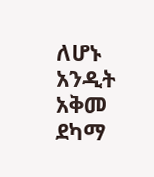ለሆኑ አንዲት አቅመ ደካማ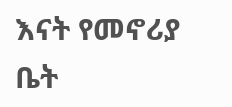እናት የመኖሪያ ቤት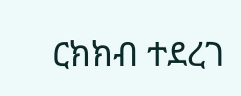ርክክብ ተደረገ